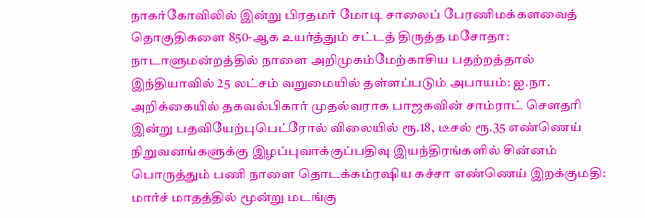நாகர்கோவிலில் இன்று பிரதமர் மோடி சாலைப் பேரணிமக்களவைத் தொகுதிகளை 850-ஆக உயர்த்தும் சட்டத் திருத்த மசோதா: நாடாளுமன்றத்தில் நாளை அறிமுகம்மேற்காசிய பதற்றத்தால் இந்தியாவில் 25 லட்சம் வறுமையில் தள்ளப்படும் அபாயம்: ஐ.நா. அறிக்கையில் தகவல்பிகார் முதல்வராக பாஜகவின் சாம்ராட் செளதரி இன்று பதவியேற்புபெட்ரோல் விலையில் ரூ.18, டீசல் ரூ.35 எண்ணெய் நிறுவனங்களுக்கு இழப்புவாக்குப்பதிவு இயந்திரங்களில் சின்னம் பொருத்தும் பணி நாளை தொடக்கம்ரஷிய கச்சா எண்ணெய் இறக்குமதி: மார்ச் மாதத்தில் மூன்று மடங்கு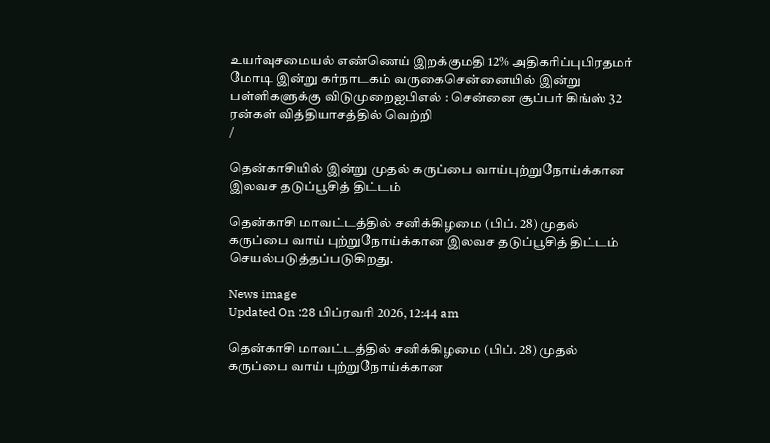உயர்வுசமையல் எண்ணெய் இறக்குமதி 12% அதிகரிப்புபிரதமர் மோடி இன்று கர்நாடகம் வருகைசென்னையில் இன்று பள்ளிகளுக்கு விடுமுறைஐபிஎல் : சென்னை சூப்பர் கிங்ஸ் 32 ரன்கள் வித்தியாசத்தில் வெற்றி
/

தென்காசியில் இன்று முதல் கருப்பை வாய்புற்றுநோய்க்கான இலவச தடுப்பூசித் திட்டம்

தென்காசி மாவட்டத்தில் சனிக்கிழமை (பிப். 28) முதல் கருப்பை வாய் புற்றுநோய்க்கான இலவச தடுப்பூசித் திட்டம் செயல்படுத்தப்படுகிறது.

News image
Updated On :28 பிப்ரவரி 2026, 12:44 am

தென்காசி மாவட்டத்தில் சனிக்கிழமை (பிப். 28) முதல் கருப்பை வாய் புற்றுநோய்க்கான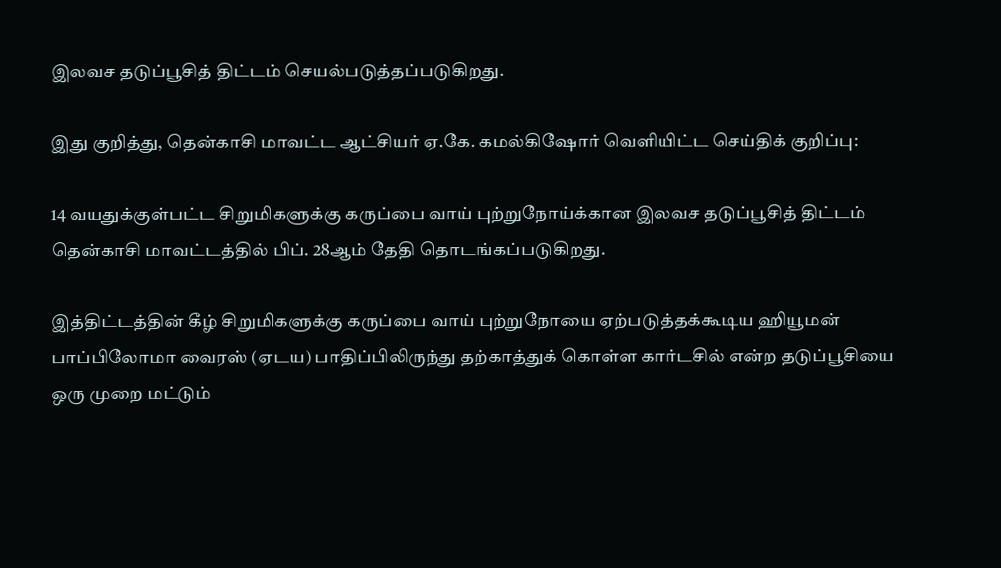இலவச தடுப்பூசித் திட்டம் செயல்படுத்தப்படுகிறது.

இது குறித்து, தென்காசி மாவட்ட ஆட்சியர் ஏ.கே. கமல்கிஷோர் வெளியிட்ட செய்திக் குறிப்பு:

14 வயதுக்குள்பட்ட சிறுமிகளுக்கு கருப்பை வாய் புற்றுநோய்க்கான இலவச தடுப்பூசித் திட்டம் தென்காசி மாவட்டத்தில் பிப். 28ஆம் தேதி தொடங்கப்படுகிறது.

இத்திட்டத்தின் கீழ் சிறுமிகளுக்கு கருப்பை வாய் புற்றுநோயை ஏற்படுத்தக்கூடிய ஹியூமன் பாப்பிலோமா வைரஸ் (ஏடய) பாதிப்பிலிருந்து தற்காத்துக் கொள்ள கார்டசில் என்ற தடுப்பூசியை ஒரு முறை மட்டும்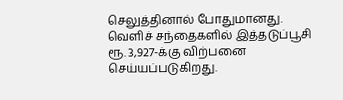செலுத்தினால் போதுமானது. வெளிச் சந்தைகளில் இத்தடுப்பூசி ரூ. 3,927-க்கு விற்பனை செய்யப்படுகிறது.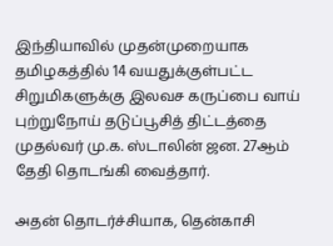இந்தியாவில் முதன்முறையாக தமிழகத்தில் 14 வயதுக்குள்பட்ட சிறுமிகளுக்கு இலவச கருப்பை வாய் புற்றுநோய் தடுப்பூசித் திட்டத்தை முதல்வர் மு.க. ஸ்டாலின் ஜன. 27ஆம் தேதி தொடங்கி வைத்தார்.

அதன் தொடர்ச்சியாக, தென்காசி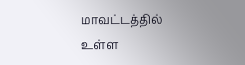மாவட்டத்தில் உள்ள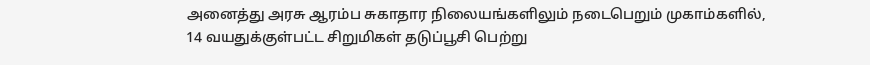அனைத்து அரசு ஆரம்ப சுகாதார நிலையங்களிலும் நடைபெறும் முகாம்களில், 14 வயதுக்குள்பட்ட சிறுமிகள் தடுப்பூசி பெற்று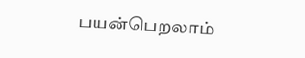பயன்பெறலாம்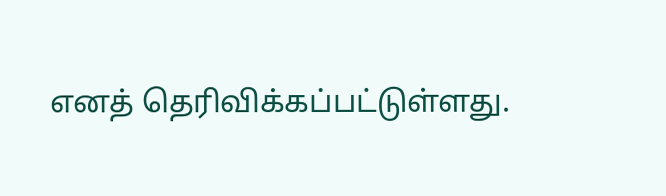எனத் தெரிவிக்கப்பட்டுள்ளது.